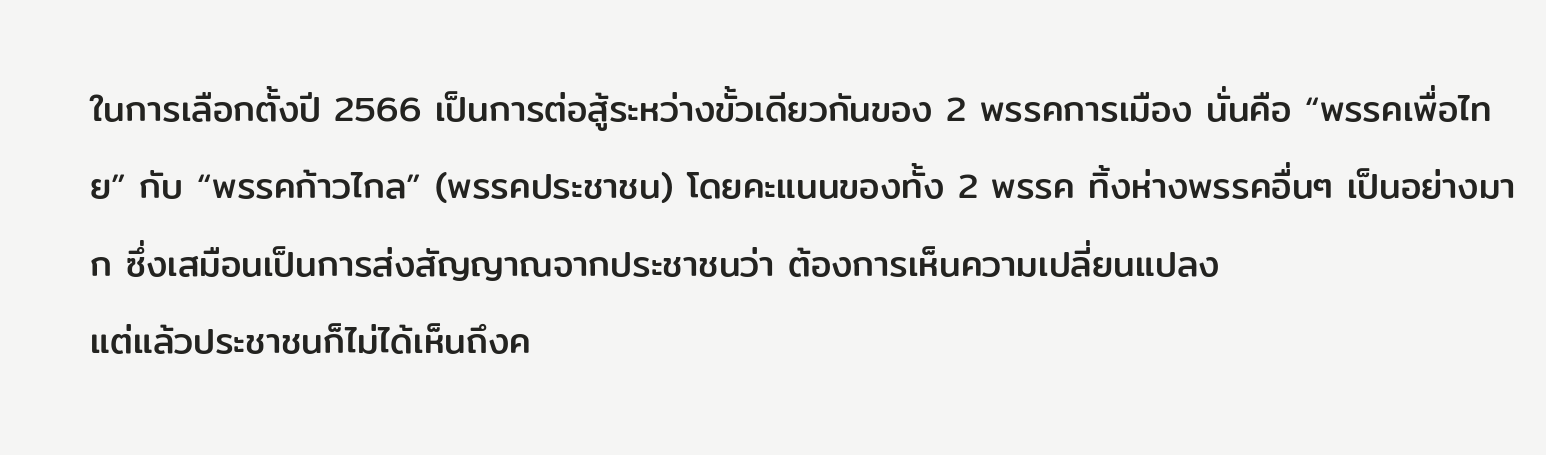ในการเลือกตั้งปี 2566 เป็นการต่อสู้ระหว่างขั้วเดียวกันของ 2 พรรคการเมือง นั่นคือ “พรรคเพื่อไทย” กับ “พรรคก้าวไกล” (พรรคประชาชน) โดยคะแนนของทั้ง 2 พรรค ทิ้งห่างพรรคอื่นๆ เป็นอย่างมาก ซึ่งเสมือนเป็นการส่งสัญญาณจากประชาชนว่า ต้องการเห็นความเปลี่ยนแปลง
แต่แล้วประชาชนก็ไม่ได้เห็นถึงค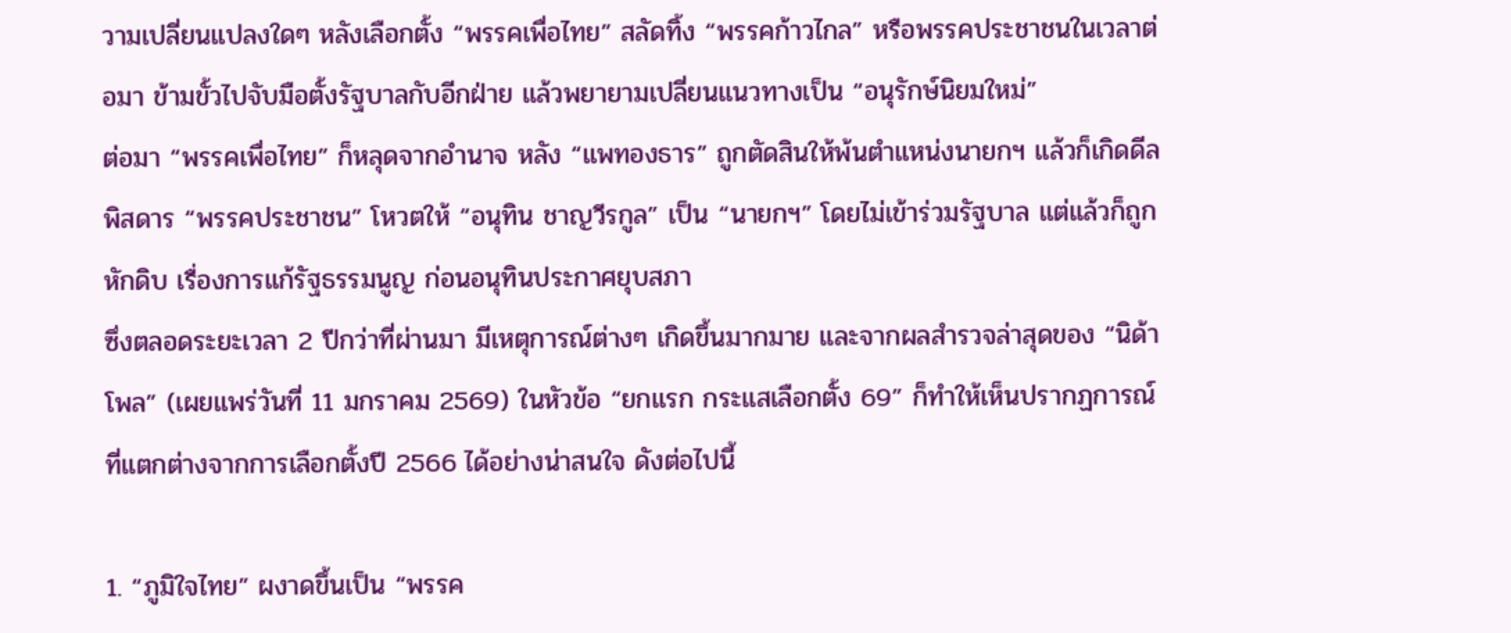วามเปลี่ยนแปลงใดๆ หลังเลือกตั้ง “พรรคเพื่อไทย” สลัดทิ้ง “พรรคก้าวไกล” หรือพรรคประชาชนในเวลาต่อมา ข้ามขั้วไปจับมือตั้งรัฐบาลกับอีกฝ่าย แล้วพยายามเปลี่ยนแนวทางเป็น “อนุรักษ์นิยมใหม่”
ต่อมา “พรรคเพื่อไทย” ก็หลุดจากอำนาจ หลัง “แพทองธาร” ถูกตัดสินให้พ้นตำแหน่งนายกฯ แล้วก็เกิดดีลพิสดาร “พรรคประชาชน” โหวตให้ “อนุทิน ชาญวีรกูล” เป็น “นายกฯ” โดยไม่เข้าร่วมรัฐบาล แต่แล้วก็ถูกหักดิบ เรื่องการแก้รัฐธรรมนูญ ก่อนอนุทินประกาศยุบสภา
ซึ่งตลอดระยะเวลา 2 ปีกว่าที่ผ่านมา มีเหตุการณ์ต่างๆ เกิดขึ้นมากมาย และจากผลสำรวจล่าสุดของ “นิด้าโพล” (เผยแพร่วันที่ 11 มกราคม 2569) ในหัวข้อ “ยกแรก กระแสเลือกตั้ง 69” ก็ทำให้เห็นปรากฏการณ์ที่แตกต่างจากการเลือกตั้งปี 2566 ได้อย่างน่าสนใจ ดังต่อไปนี้

1. “ภูมิใจไทย” ผงาดขึ้นเป็น “พรรค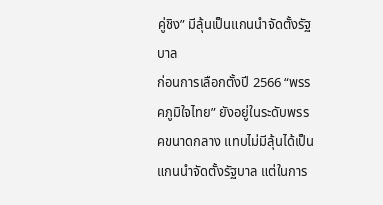คู่ชิง” มีลุ้นเป็นแกนนำจัดตั้งรัฐบาล
ก่อนการเลือกตั้งปี 2566 “พรรคภูมิใจไทย” ยังอยู่ในระดับพรรคขนาดกลาง แทบไม่มีลุ้นได้เป็นแกนนำจัดตั้งรัฐบาล แต่ในการ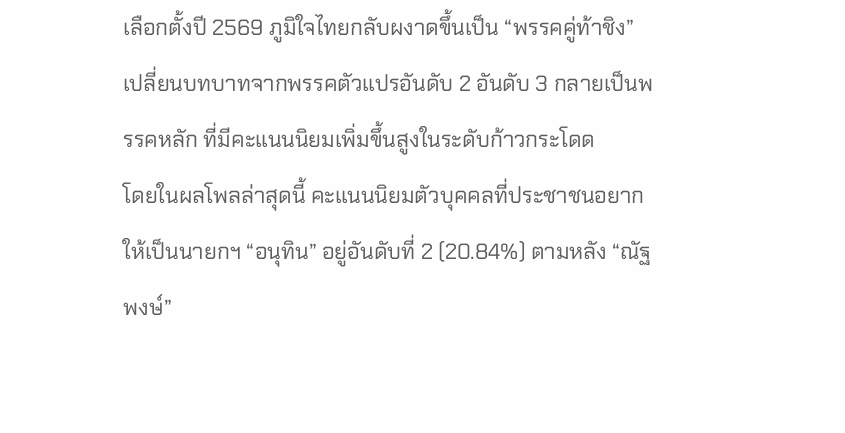เลือกตั้งปี 2569 ภูมิใจไทยกลับผงาดขึ้นเป็น “พรรคคู่ท้าชิง” เปลี่ยนบทบาทจากพรรคตัวแปรอันดับ 2 อันดับ 3 กลายเป็นพรรคหลัก ที่มีคะแนนนิยมเพิ่มขึ้นสูงในระดับก้าวกระโดด
โดยในผลโพลล่าสุดนี้ คะแนนนิยมตัวบุคคลที่ประชาชนอยากให้เป็นนายกฯ “อนุทิน” อยู่อันดับที่ 2 (20.84%) ตามหลัง “ณัฐพงษ์”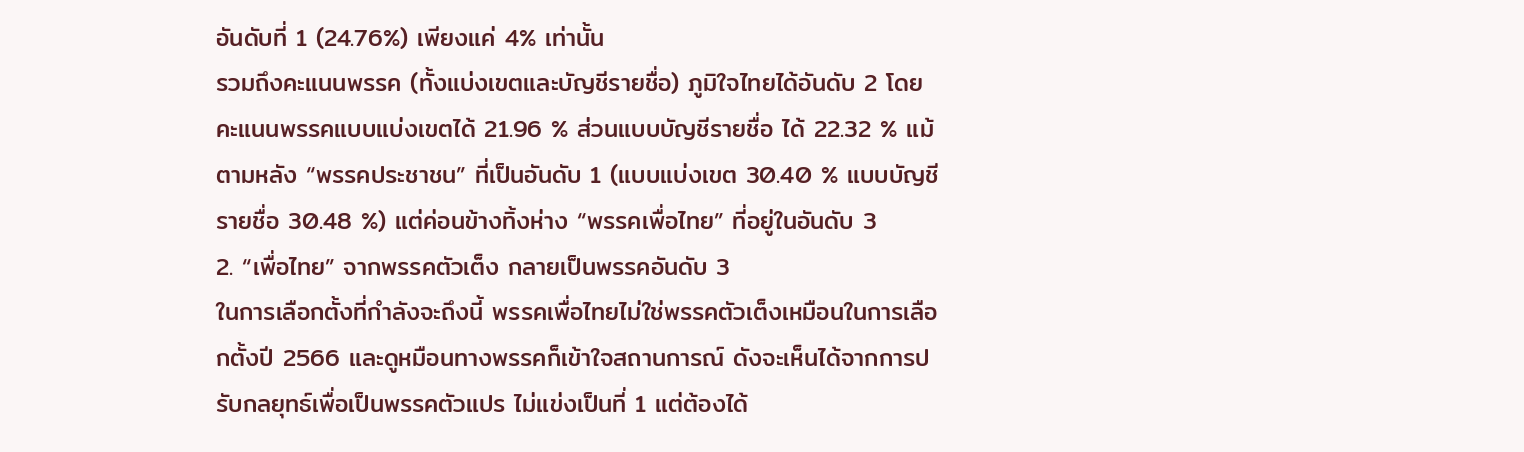อันดับที่ 1 (24.76%) เพียงแค่ 4% เท่านั้น
รวมถึงคะแนนพรรค (ทั้งแบ่งเขตและบัญชีรายชื่อ) ภูมิใจไทยได้อันดับ 2 โดยคะแนนพรรคแบบแบ่งเขตได้ 21.96 % ส่วนแบบบัญชีรายชื่อ ได้ 22.32 % แม้ตามหลัง “พรรคประชาชน” ที่เป็นอันดับ 1 (แบบแบ่งเขต 30.40 % แบบบัญชีรายชื่อ 30.48 %) แต่ค่อนข้างทิ้งห่าง “พรรคเพื่อไทย” ที่อยู่ในอันดับ 3
2. “เพื่อไทย” จากพรรคตัวเต็ง กลายเป็นพรรคอันดับ 3
ในการเลือกตั้งที่กำลังจะถึงนี้ พรรคเพื่อไทยไม่ใช่พรรคตัวเต็งเหมือนในการเลือกตั้งปี 2566 และดูหมือนทางพรรคก็เข้าใจสถานการณ์ ดังจะเห็นได้จากการปรับกลยุทธ์เพื่อเป็นพรรคตัวแปร ไม่แข่งเป็นที่ 1 แต่ต้องได้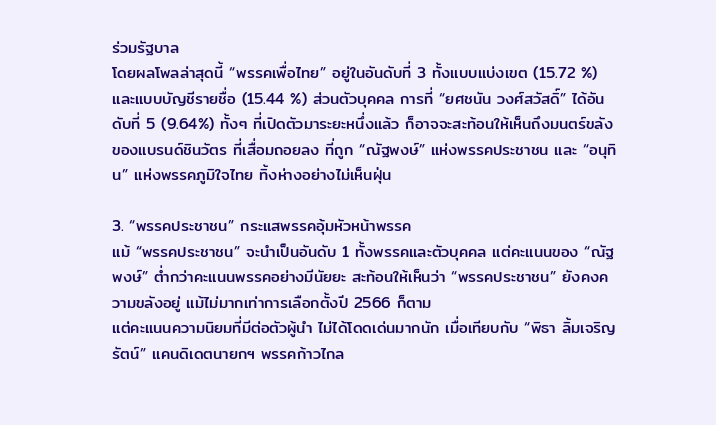ร่วมรัฐบาล
โดยผลโพลล่าสุดนี้ “พรรคเพื่อไทย” อยู่ในอันดับที่ 3 ทั้งแบบแบ่งเขต (15.72 %) และแบบบัญชีรายชื่อ (15.44 %) ส่วนตัวบุคคล การที่ “ยศชนัน วงศ์สวัสดิ์” ได้อันดับที่ 5 (9.64%) ทั้งๆ ที่เปิดตัวมาระยะหนึ่งแล้ว ก็อาจจะสะท้อนให้เห็นถึงมนตร์ขลังของแบรนด์ชินวัตร ที่เสื่อมถอยลง ที่ถูก “ณัฐพงษ์” แห่งพรรคประชาชน และ “อนุทิน” แห่งพรรคภูมิใจไทย ทิ้งห่างอย่างไม่เห็นฝุ่น

3. “พรรคประชาชน” กระแสพรรคอุ้มหัวหน้าพรรค
แม้ “พรรคประชาชน” จะนำเป็นอันดับ 1 ทั้งพรรคและตัวบุคคล แต่คะแนนของ “ณัฐพงษ์” ต่ำกว่าคะแนนพรรคอย่างมีนัยยะ สะท้อนให้เห็นว่า “พรรคประชาชน” ยังคงความขลังอยู่ แม้ไม่มากเท่าการเลือกตั้งปี 2566 ก็ตาม
แต่คะแนนความนิยมที่มีต่อตัวผู้นำ ไม่ได้โดดเด่นมากนัก เมื่อเทียบกับ “พิธา ลิ้มเจริญรัตน์” แคนดิเดตนายกฯ พรรคก้าวไกล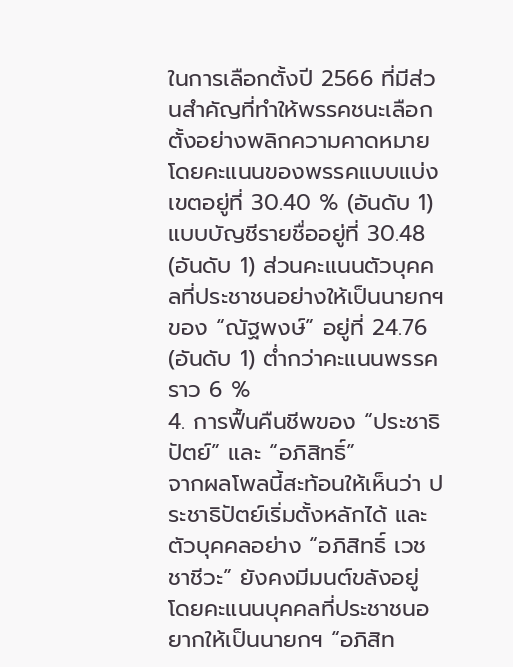ในการเลือกตั้งปี 2566 ที่มีส่วนสำคัญที่ทำให้พรรคชนะเลือกตั้งอย่างพลิกความคาดหมาย
โดยคะแนนของพรรคแบบแบ่งเขตอยู่ที่ 30.40 % (อันดับ 1) แบบบัญชีรายชื่ออยู่ที่ 30.48 (อันดับ 1) ส่วนคะแนนตัวบุคคลที่ประชาชนอย่างให้เป็นนายกฯ ของ “ณัฐพงษ์” อยู่ที่ 24.76 (อันดับ 1) ต่ำกว่าคะแนนพรรคราว 6 %
4. การฟื้นคืนชีพของ “ประชาธิปัตย์” และ “อภิสิทธิ์”
จากผลโพลนี้สะท้อนให้เห็นว่า ประชาธิปัตย์เริ่มตั้งหลักได้ และตัวบุคคลอย่าง “อภิสิทธิ์ เวชชาชีวะ” ยังคงมีมนต์ขลังอยู่
โดยคะแนนบุคคลที่ประชาชนอยากให้เป็นนายกฯ “อภิสิท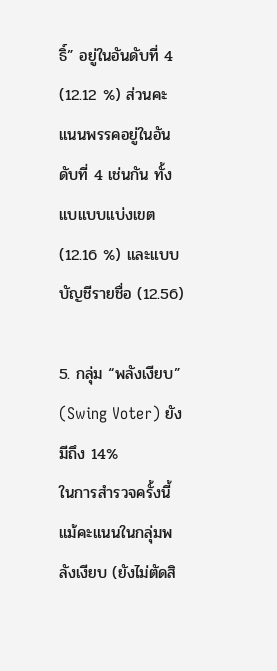ธิ์” อยู่ในอันดับที่ 4 (12.12 %) ส่วนคะแนนพรรคอยู่ในอันดับที่ 4 เช่นกัน ทั้งแบแบบแบ่งเขต (12.16 %) และแบบบัญชีรายชื่อ (12.56)

5. กลุ่ม “พลังเงียบ” (Swing Voter) ยังมีถึง 14%
ในการสำรวจครั้งนี้ แม้คะแนนในกลุ่มพลังเงียบ (ยังไม่ตัดสิ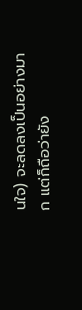นใจ) จะลดลงเป็นอย่างมาก แต่ก็ถือว่ายัง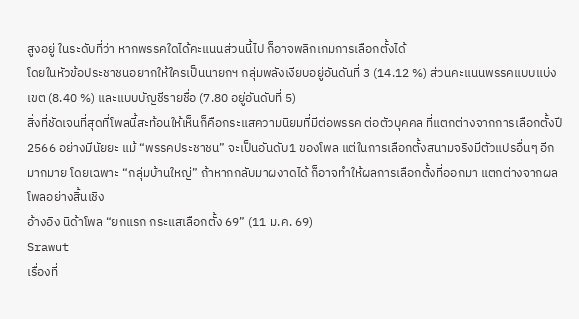สูงอยู่ ในระดับที่ว่า หากพรรคใดได้คะแนนส่วนนี้ไป ก็อาจพลิกเกมการเลือกตั้งได้
โดยในหัวข้อประชาชนอยากให้ใครเป็นนายกฯ กลุ่มพลังเงียบอยู่อันดันที่ 3 (14.12 %) ส่วนคะแนนพรรคแบบแบ่งเขต (8.40 %) และแบบบัญชีรายชื่อ (7.80 อยู่อันดับที่ 5)
สิ่งที่ชัดเจนที่สุดที่โพลนี้สะท้อนให้เห็นก็คือกระแสความนิยมที่มีต่อพรรค ต่อตัวบุคคล ที่แตกต่างจากการเลือกตั้งปี 2566 อย่างมีนัยยะ แม้ “พรรคประชาชน” จะเป็นอันดับ1 ของโพล แต่ในการเลือกตั้งสนามจริงมีตัวแปรอื่นๆ อีกมากมาย โดยเฉพาะ “กลุ่มบ้านใหญ่” ถ้าหากกลับมาผงาดได้ ก็อาจทำให้ผลการเลือกตั้งที่ออกมา แตกต่างจากผลโพลอย่างสิ้นเชิง
อ้างอิง นิด้าโพล “ยกแรก กระแสเลือกตั้ง 69” (11 ม.ค. 69)
Srawut
เรื่องที่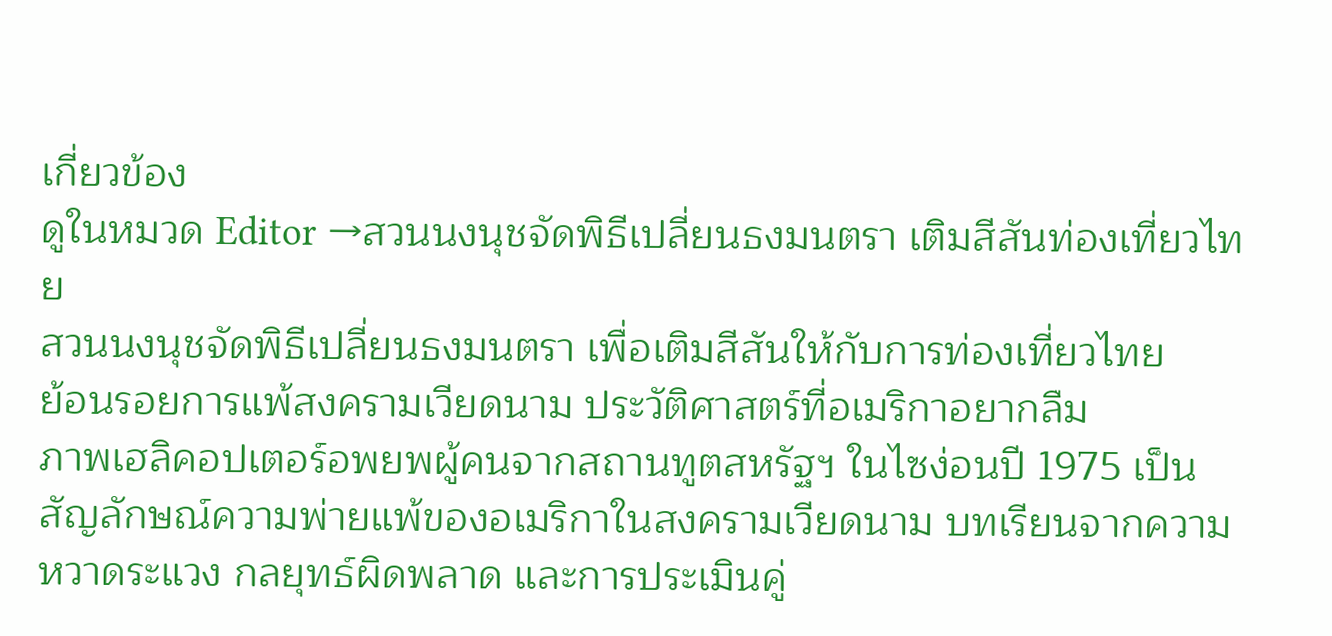เกี่ยวข้อง
ดูในหมวด Editor →สวนนงนุชจัดพิธีเปลี่ยนธงมนตรา เติมสีสันท่องเที่ยวไทย
สวนนงนุชจัดพิธีเปลี่ยนธงมนตรา เพื่อเติมสีสันให้กับการท่องเที่ยวไทย
ย้อนรอยการแพ้สงครามเวียดนาม ประวัติศาสตร์ที่อเมริกาอยากลืม
ภาพเฮลิคอปเตอร์อพยพผู้คนจากสถานทูตสหรัฐฯ ในไซง่อนปี 1975 เป็นสัญลักษณ์ความพ่ายแพ้ของอเมริกาในสงครามเวียดนาม บทเรียนจากความหวาดระแวง กลยุทธ์ผิดพลาด และการประเมินคู่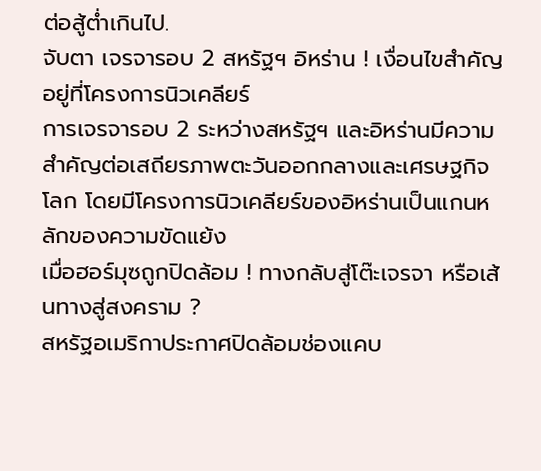ต่อสู้ต่ำเกินไป.
จับตา เจรจารอบ 2 สหรัฐฯ อิหร่าน ! เงื่อนไขสำคัญอยู่ที่โครงการนิวเคลียร์
การเจรจารอบ 2 ระหว่างสหรัฐฯ และอิหร่านมีความสำคัญต่อเสถียรภาพตะวันออกกลางและเศรษฐกิจโลก โดยมีโครงการนิวเคลียร์ของอิหร่านเป็นแกนหลักของความขัดแย้ง
เมื่อฮอร์มุซถูกปิดล้อม ! ทางกลับสู่โต๊ะเจรจา หรือเส้นทางสู่สงคราม ?
สหรัฐอเมริกาประกาศปิดล้อมช่องแคบ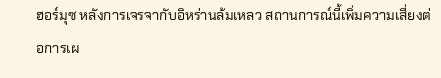ฮอร์มุซ หลังการเจรจากับอิหร่านล้มเหลว สถานการณ์นี้เพิ่มความเสี่ยงต่อการเผ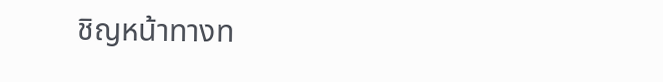ชิญหน้าทางท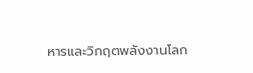หารและวิกฤตพลังงานโลก